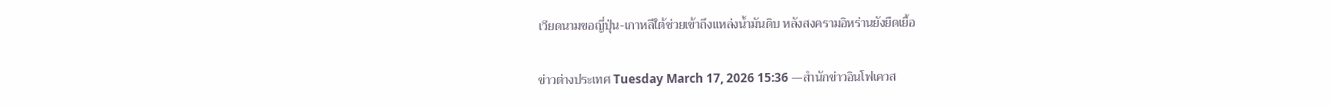เวียดนามขอญี่ปุ่น-เกาหลีใต้ช่วยเข้าถึงแหล่งน้ำมันดิบ หลังสงครามอิหร่านยังยืดเยื้อ

ข่าวต่างประเทศ Tuesday March 17, 2026 15:36 —สำนักข่าวอินโฟเควส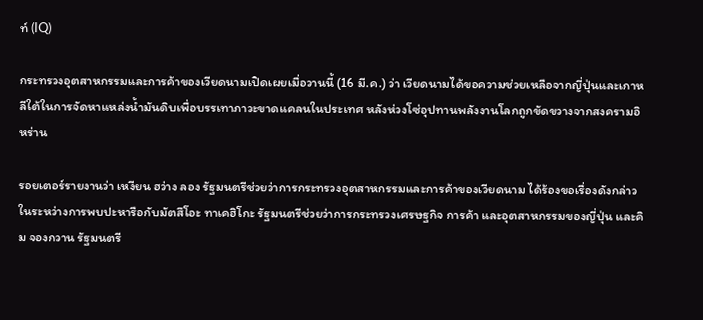ท์ (IQ)

กระทรวงอุตสาหกรรมและการค้าของเวียดนามเปิดเผยเมื่อวานนี้ (16 มี.ค.) ว่า เวียดนามได้ขอความช่วยเหลือจากญี่ปุ่นและเกาหลีใต้ในการจัดหาแหล่งน้ำมันดิบเพื่อบรรเทาภาวะขาดแคลนในประเทศ หลังห่วงโซ่อุปทานพลังงานโลกถูกขัดขวางจากสงครามอิหร่าน

รอยเตอร์รายงานว่า เหงียน ฮว่าง ลอง รัฐมนตรีช่วยว่าการกระทรวงอุตสาหกรรมและการค้าของเวียดนาม ได้ร้องขอเรื่องดังกล่าวในระหว่างการพบปะหารือกับมัตสึโอะ ทาเคฮิโกะ รัฐมนตรีช่วยว่าการกระทรวงเศรษฐกิจ การค้า และอุตสาหกรรมของญี่ปุ่น และคิม จองกวาน รัฐมนตรี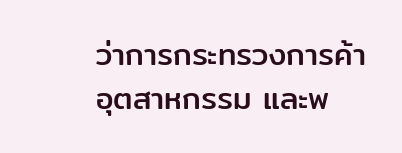ว่าการกระทรวงการค้า อุตสาหกรรม และพ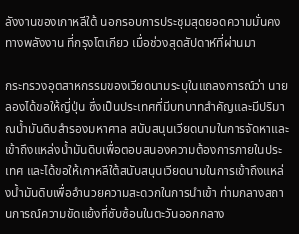ลังงานของเกาหลีใต้ นอกรอบการประชุมสุดยอดความมั่นคงทางพลังงาน ที่กรุงโตเกียว เมื่อช่วงสุดสัปดาห์ที่ผ่านมา

กระทรวงอุตสาหกรรมของเวียดนามระบุในแถลงการณ์ว่า นายลองได้ขอให้ญี่ปุ่น ซึ่งเป็นประเทศที่มีบทบาทสำคัญและมีปริมาณน้ำมันดิบสำรองมหาศาล สนับสนุนเวียดนามในการจัดหาและเข้าถึงแหล่งน้ำมันดิบเพื่อตอบสนองความต้องการภายในประเทศ และได้ขอให้เกาหลีใต้สนับสนุนเวียดนามในการเข้าถึงแหล่งน้ำมันดิบเพื่ออำนวยความสะดวกในการนำเข้า ท่ามกลางสถานการณ์ความขัดแย้งที่ซับซ้อนในตะวันออกกลาง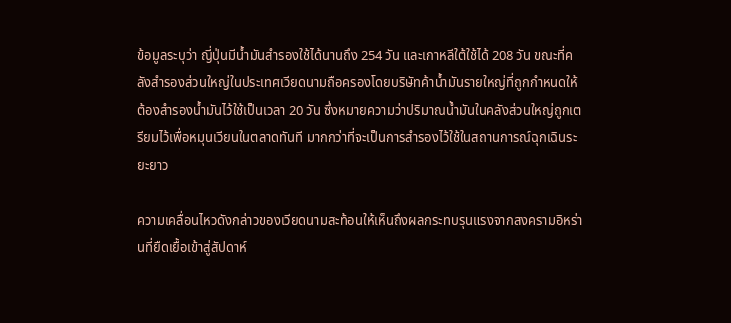ข้อมูลระบุว่า ญี่ปุ่นมีน้ำมันสำรองใช้ได้นานถึง 254 วัน และเกาหลีใต้ใช้ได้ 208 วัน ขณะที่คลังสำรองส่วนใหญ่ในประเทศเวียดนามถือครองโดยบริษัทค้าน้ำมันรายใหญ่ที่ถูกกำหนดให้ต้องสำรองน้ำมันไว้ใช้เป็นเวลา 20 วัน ซึ่งหมายความว่าปริมาณน้ำมันในคลังส่วนใหญ่ถูกเตรียมไว้เพื่อหมุนเวียนในตลาดทันที มากกว่าที่จะเป็นการสำรองไว้ใช้ในสถานการณ์ฉุกเฉินระยะยาว

ความเคลื่อนไหวดังกล่าวของเวียดนามสะท้อนให้เห็นถึงผลกระทบรุนแรงจากสงครามอิหร่านที่ยืดเยื้อเข้าสู่สัปดาห์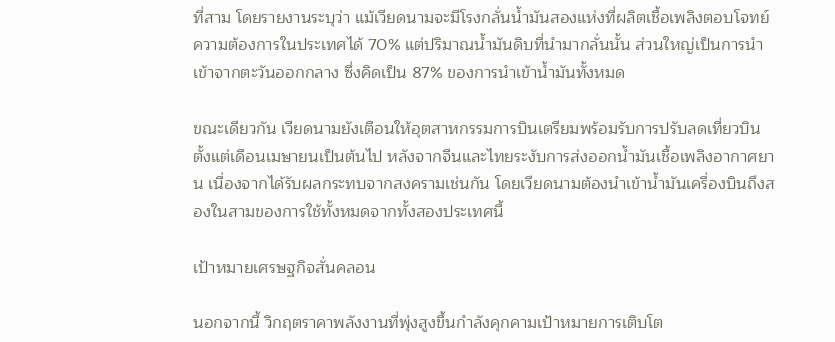ที่สาม โดยรายงานระบุว่า แม้เวียดนามจะมีโรงกลั่นน้ำมันสองแห่งที่ผลิตเชื้อเพลิงตอบโจทย์ความต้องการในประเทศได้ 70% แต่ปริมาณน้ำมันดิบที่นำมากลั่นนั้น ส่วนใหญ่เป็นการนำเข้าจากตะวันออกกลาง ซึ่งคิดเป็น 87% ของการนำเข้าน้ำมันทั้งหมด

ขณะเดียวกัน เวียดนามยังเตือนให้อุตสาหกรรมการบินเตรียมพร้อมรับการปรับลดเที่ยวบินตั้งแต่เดือนเมษายนเป็นต้นไป หลังจากจีนและไทยระงับการส่งออกน้ำมันเชื้อเพลิงอากาศยาน เนื่องจากได้รับผลกระทบจากสงครามเช่นกัน โดยเวียดนามต้องนำเข้าน้ำมันเครื่องบินถึงสองในสามของการใช้ทั้งหมดจากทั้งสองประเทศนี้

เป้าหมายเศรษฐกิจสั่นคลอน

นอกจากนี้ วิกฤตราคาพลังงานที่พุ่งสูงขึ้นกำลังคุกคามเป้าหมายการเติบโต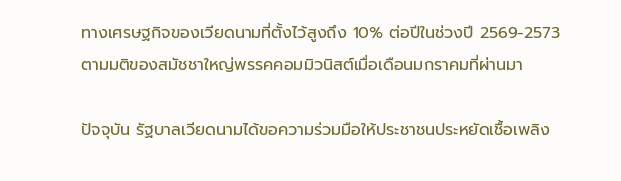ทางเศรษฐกิจของเวียดนามที่ตั้งไว้สูงถึง 10% ต่อปีในช่วงปี 2569-2573 ตามมติของสมัชชาใหญ่พรรคคอมมิวนิสต์เมื่อเดือนมกราคมที่ผ่านมา

ปัจจุบัน รัฐบาลเวียดนามได้ขอความร่วมมือให้ประชาชนประหยัดเชื้อเพลิง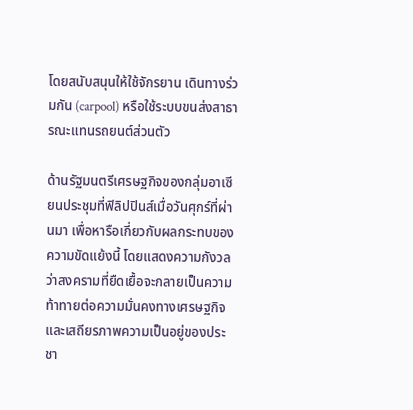โดยสนับสนุนให้ใช้จักรยาน เดินทางร่วมกัน (carpool) หรือใช้ระบบขนส่งสาธารณะแทนรถยนต์ส่วนตัว

ด้านรัฐมนตรีเศรษฐกิจของกลุ่มอาเซียนประชุมที่ฟิลิปปินส์เมื่อวันศุกร์ที่ผ่านมา เพื่อหารือเกี่ยวกับผลกระทบของความขัดแย้งนี้ โดยแสดงความกังวลว่าสงครามที่ยืดเยื้อจะกลายเป็นความท้าทายต่อความมั่นคงทางเศรษฐกิจและเสถียรภาพความเป็นอยู่ของประชา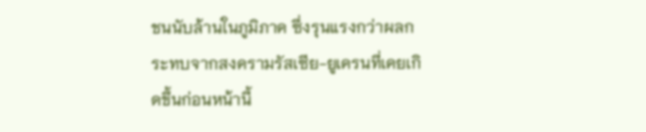ชนนับล้านในภูมิภาค ซึ่งรุนแรงกว่าผลกระทบจากสงครามรัสเซีย-ยูเครนที่เคยเกิดขึ้นก่อนหน้านี้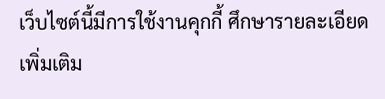เว็บไซต์นี้มีการใช้งานคุกกี้ ศึกษารายละเอียดเพิ่มเติม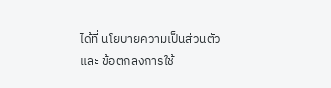ได้ที่ นโยบายความเป็นส่วนตัว และ ข้อตกลงการใช้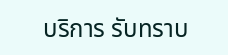บริการ รับทราบ